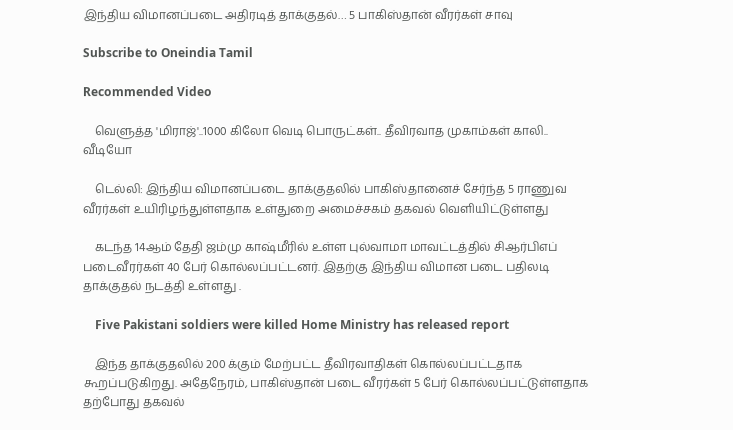இந்திய விமானப்படை அதிரடித் தாக்குதல்… 5 பாகிஸ்தான் வீரர்கள் சாவு

Subscribe to Oneindia Tamil

Recommended Video

    வெளுத்த 'மிராஜ்'..1000 கிலோ வெடி பொருட்கள்.. தீவிரவாத முகாம்கள் காலி.. வீடியோ

    டெல்லி: இந்திய விமானப்படை தாக்குதலில் பாகிஸ்தானைச் சேர்ந்த 5 ராணுவ வீரர்கள் உயிரிழந்துள்ளதாக உள்துறை அமைச்சகம் தகவல் வெளியிட்டுள்ளது

    கடந்த 14ஆம் தேதி ஜம்மு காஷ்மீரில் உள்ள புல்வாமா மாவட்டத்தில் சிஆர்பிஎப் படைவீரர்கள் 40 பேர் கொல்லப்பட்டனர். இதற்கு இந்திய விமான படை பதிலடி தாக்குதல் நடத்தி உள்ளது .

    Five Pakistani soldiers were killed Home Ministry has released report

    இந்த தாக்குதலில் 200 க்கும் மேற்பட்ட தீவிரவாதிகள் கொல்லப்பட்டதாக கூறப்படுகிறது. அதேநேரம், பாகிஸ்தான் படை வீரர்கள் 5 பேர் கொல்லப்பட்டுள்ளதாக தற்போது தகவல்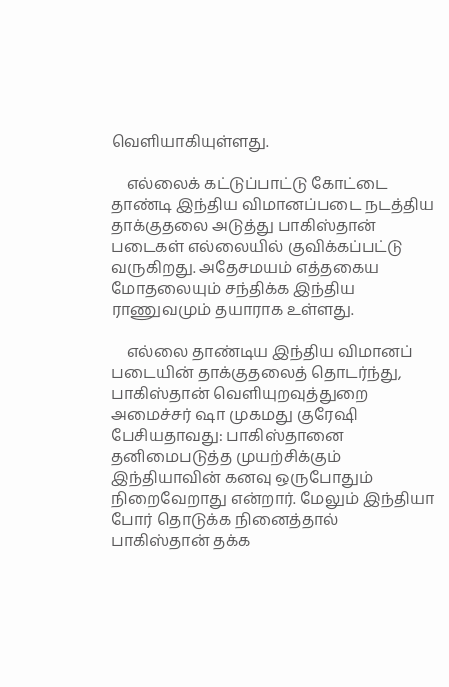வெளியாகியுள்ளது.

    எல்லைக் கட்டுப்பாட்டு கோட்டை தாண்டி இந்திய விமானப்படை நடத்திய தாக்குதலை அடுத்து பாகிஸ்தான் படைகள் எல்லையில் குவிக்கப்பட்டு வருகிறது. அதேசமயம் எத்தகைய மோதலையும் சந்திக்க இந்திய ராணுவமும் தயாராக உள்ளது.

    எல்லை தாண்டிய இந்திய விமானப் படையின் தாக்குதலைத் தொடர்ந்து, பாகிஸ்தான் வெளியுறவுத்துறை அமைச்சர் ஷா முகமது குரேஷி பேசியதாவது: பாகிஸ்தானை தனிமைபடுத்த முயற்சிக்கும் இந்தியாவின் கனவு ஒருபோதும் நிறைவேறாது என்றார். மேலும் இந்தியா போர் தொடுக்க நினைத்தால் பாகிஸ்தான் தக்க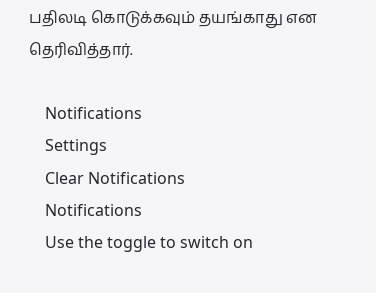பதிலடி கொடுக்கவும் தயங்காது என தெரிவித்தார்.

    Notifications
    Settings
    Clear Notifications
    Notifications
    Use the toggle to switch on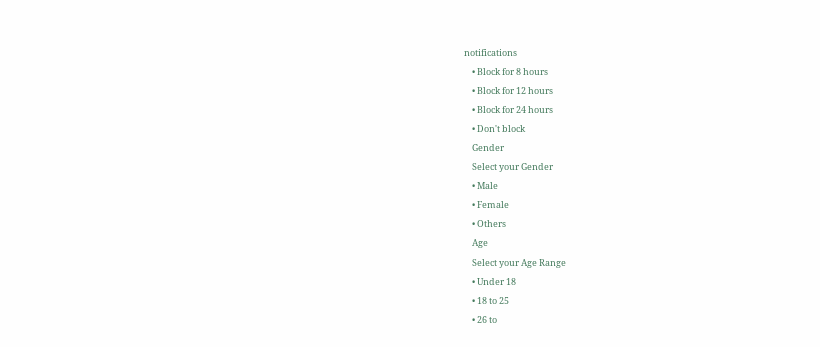notifications
    • Block for 8 hours
    • Block for 12 hours
    • Block for 24 hours
    • Don't block
    Gender
    Select your Gender
    • Male
    • Female
    • Others
    Age
    Select your Age Range
    • Under 18
    • 18 to 25
    • 26 to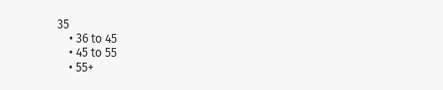35
    • 36 to 45
    • 45 to 55
    • 55+